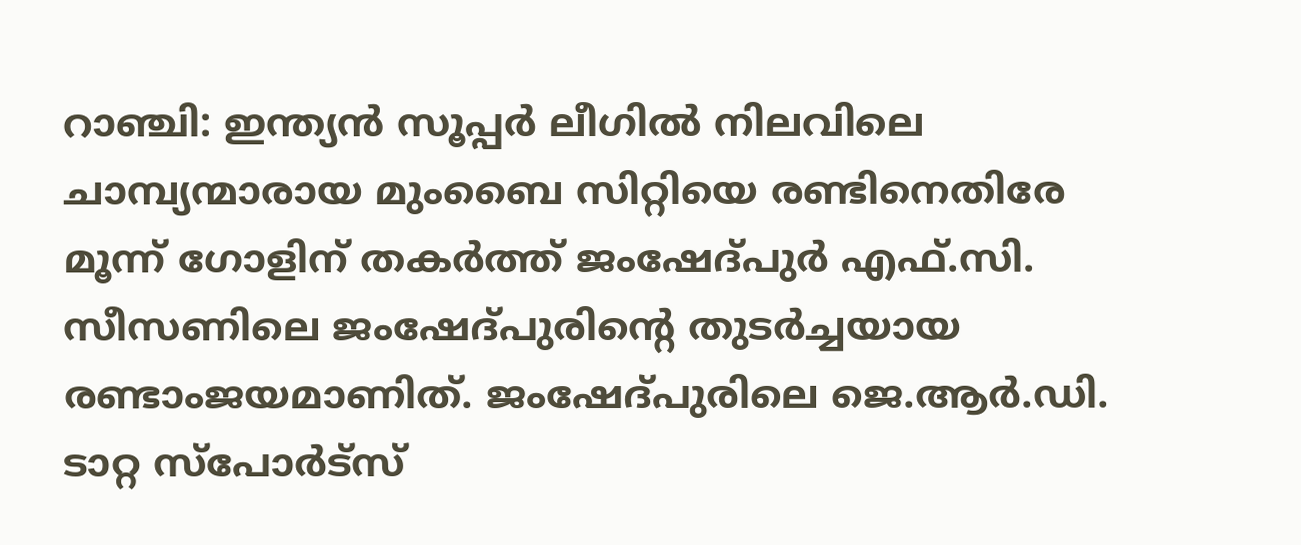റാഞ്ചി: ഇന്ത്യന്‍ സൂപ്പര്‍ ലീഗില്‍ നിലവിലെ ചാമ്പ്യന്മാരായ മുംബൈ സിറ്റിയെ രണ്ടിനെതിരേ മൂന്ന് ഗോളിന് തകര്‍ത്ത് ജംഷേദ്പുര്‍ എഫ്.സി. സീസണിലെ ജംഷേദ്പുരിന്റെ തുടര്‍ച്ചയായ രണ്ടാംജയമാണിത്. ജംഷേദ്പുരിലെ ജെ.ആര്‍.ഡി. ടാറ്റ സ്‌പോര്‍ട്‌സ്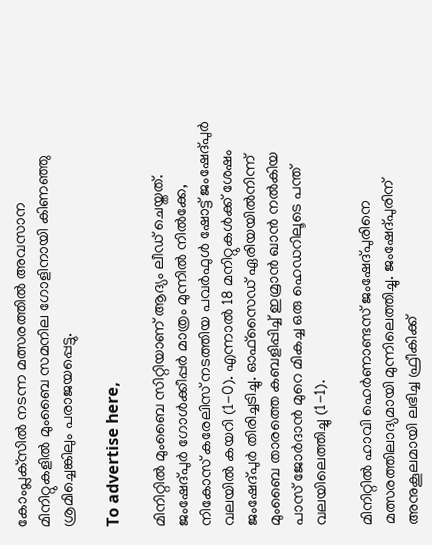കോംപ്ലക്‌സില്‍ നടന്ന മത്സരത്തില്‍ അവസാന മിനിറ്റുകളില്‍ മുംബൈ സമനില ഗോളിനായി കിണഞ്ഞു ശ്രമിച്ചെങ്കിലും പരാജയപ്പെട്ടു.

To advertise here,

മിനിറ്റില്‍ മുംബൈ സിറ്റിയാണ് ആദ്യം ലീഡ് ചെയ്തത്. ജംഷേദ്പുര്‍ ഗോള്‍ക്കീപ്പര്‍ മാത്രം മുന്നില്‍ നില്‍ക്കേ, നികോസ് കരേലിസ് നടത്തിയ പവര്‍ഫുള്‍ ഷോട്ട് ജംഷേദ്പുര്‍ വലയില്‍ കയറി (1-0). എന്നാല്‍ 18 മനിറ്റുകള്‍ക്ക് ശേഷം ജംഷേദ്പുര്‍ തിരിച്ചടിച്ചു. ഓഫ്‌സൈഡ് ഏരിയയില്‍നിന്ന് മുംബൈ താരത്തെ കബളിപ്പിച്ച് ഇമ്രാന്‍ ഖാന്‍ നല്‍കിയ പാസ് ജോര്‍ദാന്‍ മുറെ മികച്ച ഒരു ഹെഡറിലൂടെ പന്ത് വലയിലെത്തിച്ചു (1-1).

മിനിറ്റില്‍ ഹാവി ഹെര്‍ണാണ്ടസ് ജംഷേദ്പുരിനെ മത്സരത്തിലാദ്യമായി മുന്നിലെത്തിച്ചു. ജംഷേദ്പുരിന് അനുകൂലമായി ലഭിച്ച ഫ്രീകിക്ക്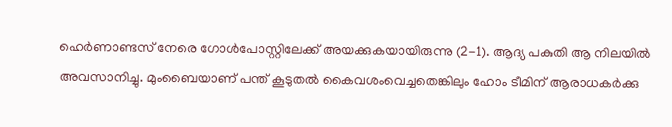ഹെര്‍ണാണ്ടസ് നേരെ ഗോള്‍പോസ്റ്റിലേക്ക് അയക്കുകയായിരുന്നു (2-1). ആദ്യ പകുതി ആ നിലയില്‍ അവസാനിച്ചു. മുംബൈയാണ് പന്ത് കൂടുതല്‍ കൈവശംവെച്ചതെങ്കിലും ഹോം ടീമിന് ആരാധകര്‍ക്കു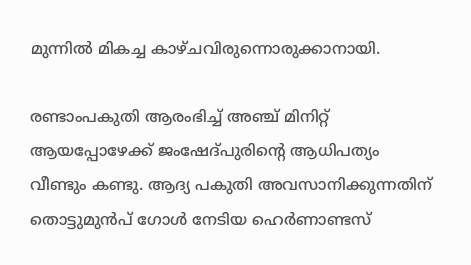മുന്നില്‍ മികച്ച കാഴ്ചവിരുന്നൊരുക്കാനായി.

രണ്ടാംപകുതി ആരംഭിച്ച് അഞ്ച് മിനിറ്റ് ആയപ്പോഴേക്ക് ജംഷേദ്പുരിന്റെ ആധിപത്യം വീണ്ടും കണ്ടു. ആദ്യ പകുതി അവസാനിക്കുന്നതിന് തൊട്ടുമുന്‍പ് ഗോള്‍ നേടിയ ഹെര്‍ണാണ്ടസ്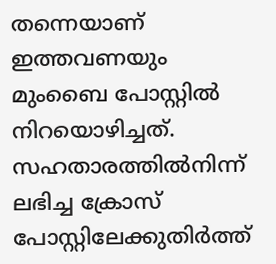തന്നെയാണ് ഇത്തവണയും മുംബൈ പോസ്റ്റില്‍ നിറയൊഴിച്ചത്. സഹതാരത്തില്‍നിന്ന് ലഭിച്ച ക്രോസ് പോസ്റ്റിലേക്കുതിര്‍ത്ത്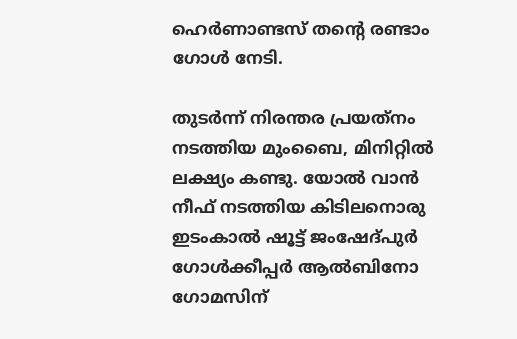ഹെര്‍ണാണ്ടസ് തന്റെ രണ്ടാം ഗോള്‍ നേടി.

തുടര്‍ന്ന് നിരന്തര പ്രയത്‌നം നടത്തിയ മുംബൈ, മിനിറ്റില്‍ ലക്ഷ്യം കണ്ടു. യോല്‍ വാന്‍ നീഫ് നടത്തിയ കിടിലനൊരു ഇടംകാല്‍ ഷൂട്ട് ജംഷേദ്പുര്‍ ഗോള്‍ക്കീപ്പര്‍ ആല്‍ബിനോ ഗോമസിന്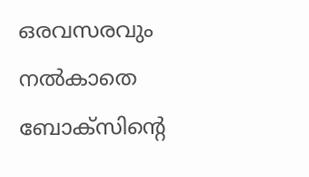ഒരവസരവും നല്‍കാതെ ബോക്‌സിന്റെ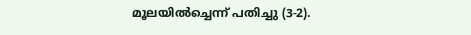മൂലയില്‍ച്ചെന്ന് പതിച്ചു (3-2).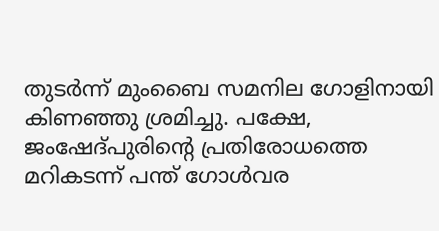തുടര്‍ന്ന് മുംബൈ സമനില ഗോളിനായി കിണഞ്ഞു ശ്രമിച്ചു. പക്ഷേ, ജംഷേദ്പുരിന്റെ പ്രതിരോധത്തെ മറികടന്ന് പന്ത് ഗോള്‍വര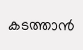കടത്താന്‍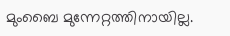മുംബൈ മുന്നേറ്റത്തിനായില്ല.